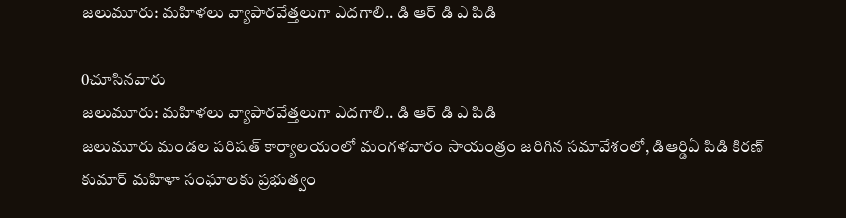జలుమూరు: మహిళలు వ్యాపారవేత్తలుగా ఎదగాలి.. డి ఆర్ డి ఎ పిడి

0చూసినవారు
జలుమూరు: మహిళలు వ్యాపారవేత్తలుగా ఎదగాలి.. డి ఆర్ డి ఎ పిడి
జలుమూరు మండల పరిషత్ కార్యాలయంలో మంగళవారం సాయంత్రం జరిగిన సమావేశంలో, డిఆర్డిఏ పిడి కిరణ్ కుమార్ మహిళా సంఘాలకు ప్రభుత్వం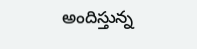అందిస్తున్న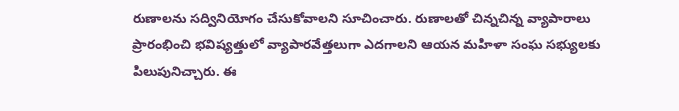రుణాలను సద్వినియోగం చేసుకోవాలని సూచించారు. రుణాలతో చిన్నచిన్న వ్యాపారాలు ప్రారంభించి భవిష్యత్తులో వ్యాపారవేత్తలుగా ఎదగాలని ఆయన మహిళా సంఘ సభ్యులకు పిలుపునిచ్చారు. ఈ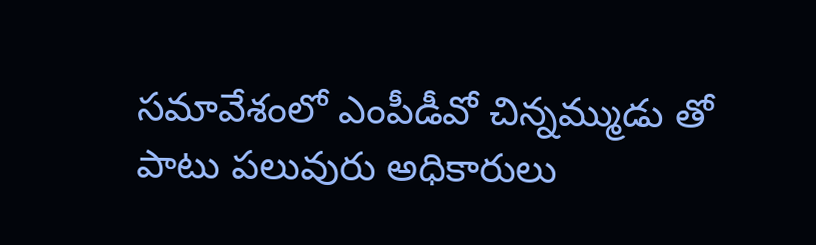సమావేశంలో ఎంపీడీవో చిన్నమ్ముడు తో పాటు పలువురు అధికారులు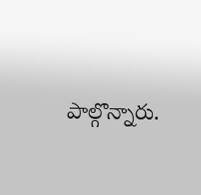పాల్గొన్నారు.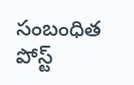సంబంధిత పోస్ట్